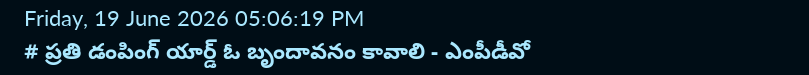Friday, 19 June 2026 05:06:19 PM
# ప్రతి డంపింగ్ యార్డ్ ఓ బృందావనం కావాలి - ఎంపీడీవో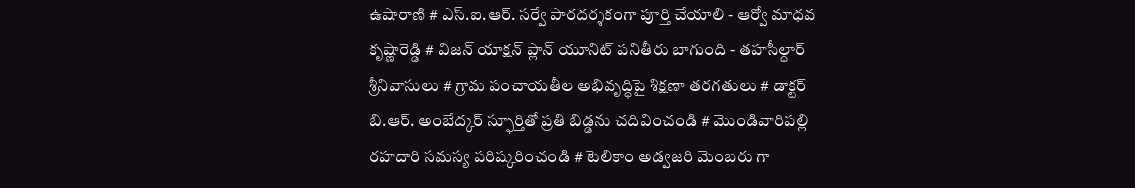ఉషారాణి # ఎస్.ఐ.ఆర్. సర్వే పారదర్శకంగా పూర్తి చేయాలి - ఆర్వో మాధవ కృష్ణారెడ్డి # విజన్ యాక్షన్ ప్లాన్ యూనిట్ పనితీరు బాగుంది - తహసీల్దార్ శ్రీనివాసులు # గ్రామ పంచాయతీల అభివృద్ధిపై శిక్షణా తరగతులు # డాక్టర్ బి.ఆర్. అంబేద్కర్ స్ఫూర్తితో ప్రతి బిడ్డను చదివించండి # మొండివారిపల్లి రహదారి సమస్య పరిష్కరించండి # టెలికాం అడ్వజరి మెంబరు గా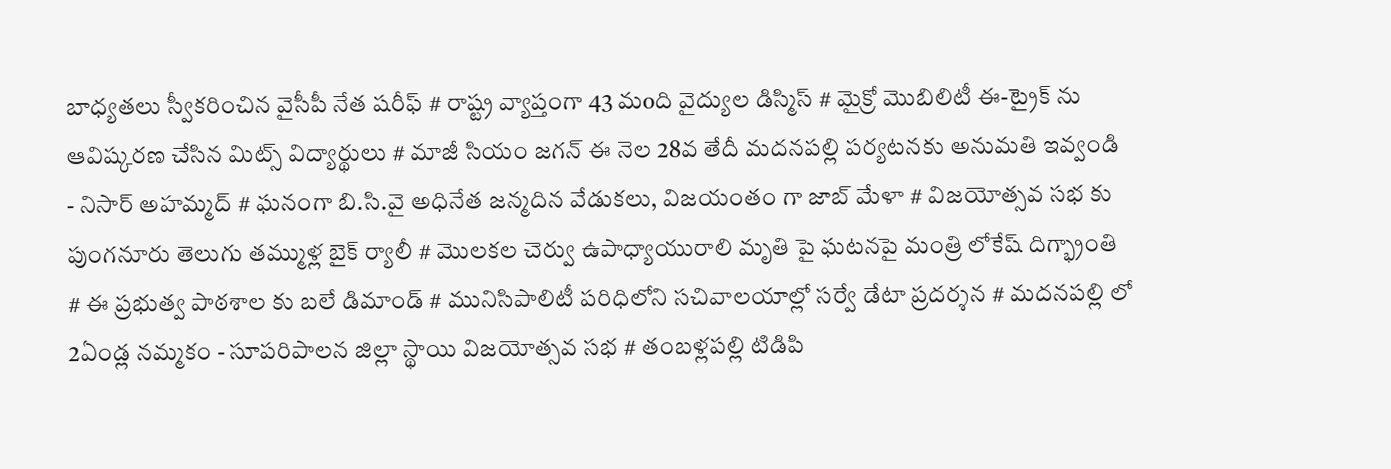బాధ్యతలు స్వీకరించిన వైసీపీ నేత షరీఫ్‌ # రాష్ట్ర వ్యాప్తంగా 43 మoది వైద్యుల డిస్మిస్ # మైక్రో మొబిలిటీ ఈ-ట్రైక్ ను ఆవిష్కరణ చేసిన మిట్స్ విద్యార్థులు # మాజీ సియం జగన్ ఈ నెల 28వ తేదీ మదనపల్లి పర్యటనకు అనుమతి ఇవ్వండి - నిసార్ అహమ్మద్ # ఘనంగా బి.సి.వై అధినేత జన్మదిన వేడుకలు, విజయంతం గా జాబ్ మేళా # విజయోత్సవ సభ కు పుంగనూరు తెలుగు తమ్ముళ్ల బైక్ ర్యాలీ # మొలకల చెర్వు ఉపాధ్యాయురాలి మృతి పై ఘటనపై మంత్రి లోకేష్ దిగ్భ్రాంతి # ఈ ప్రభుత్వ పాఠశాల కు బలే డిమాండ్ # మునిసిపాలిటీ పరిధిలోని సచివాలయాల్లో సర్వే డేటా ప్రదర్శన # మదనపల్లి లో 2ఏండ్ల నమ్మకం - సూపరిపాలన జిల్లా స్థాయి విజయోత్సవ సభ # తంబళ్లపల్లి టిడిపి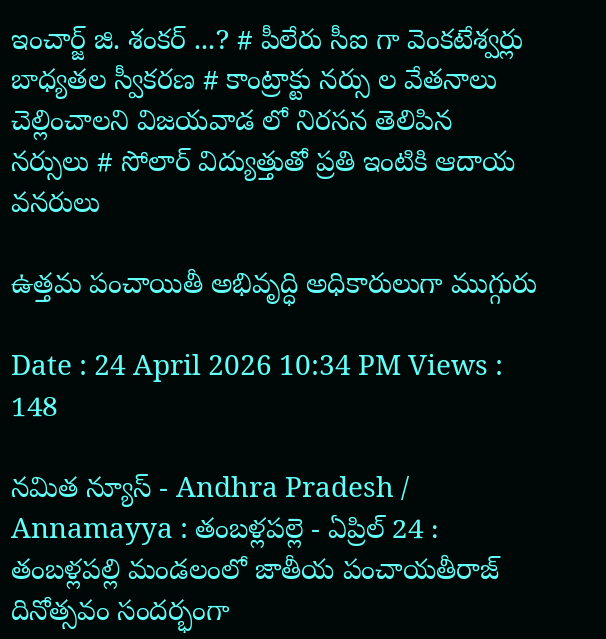ఇంచార్జ్ జి. శంకర్ ...? # పీలేరు సీఐ గా వెంకటేశ్వర్లు బాధ్యతల స్వీకరణ # కాంట్రాక్టు నర్సు ల వేతనాలు చెల్లించాలని విజయవాడ లో నిరసన తెలిపిన నర్సులు # సోలార్ విద్యుత్తుతో ప్రతి ఇంటికి ఆదాయ వనరులు

ఉత్తమ పంచాయితీ అభివృద్ధి అధికారులుగా ముగ్గురు

Date : 24 April 2026 10:34 PM Views : 148

నమిత న్యూస్ - Andhra Pradesh / Annamayya : తంబళ్లపల్లె - ఏప్రిల్ 24 : తంబళ్లపల్లి మండలంలో జాతీయ పంచాయతీరాజ్ దినోత్సవం సందర్భంగా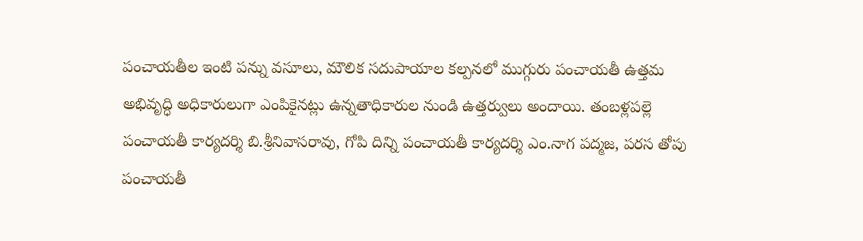పంచాయతీల ఇంటి పన్ను వసూలు, మౌలిక సదుపాయాల కల్పనలో ముగ్గురు పంచాయతీ ఉత్తమ అభివృద్ధి అధికారులుగా ఎంపికైనట్లు ఉన్నతాధికారుల నుండి ఉత్తర్వులు అందాయి. తంబళ్లపల్లె పంచాయతీ కార్యదర్శి బి.శ్రీనివాసరావు, గోపి దిన్ని పంచాయతీ కార్యదర్శి ఎం.నాగ పద్మజ, పరస తోపు పంచాయతీ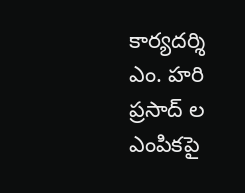కార్యదర్శి ఎం. హరి ప్రసాద్ ల ఎంపికపై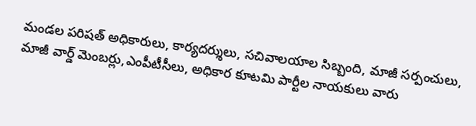మండల పరిషత్ అధికారులు, కార్యదర్శులు, సచివాలయాల సిబ్బంది, మాజీ సర్పంచులు, మాజీ వార్డ్ మెంబర్లు,ఎంపీటీసీలు, అధికార కూటమి పార్టీల నాయకులు వారు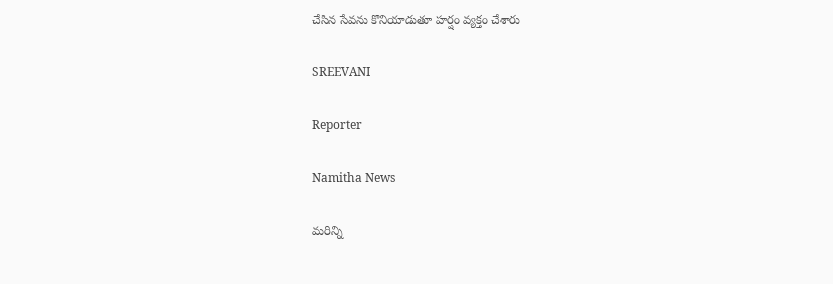చేసిన సేవను కొనియాడుతూ హర్షం వ్యక్తం చేశారు

SREEVANI

Reporter

Namitha News

మరిన్ని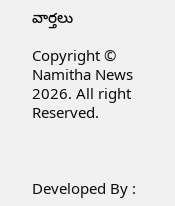వార్తలు

Copyright © Namitha News 2026. All right Reserved.



Developed By :